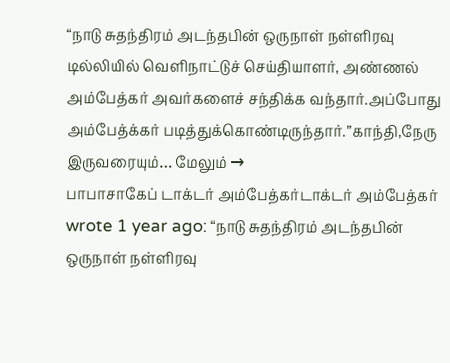“நாடு சுதந்திரம் அடந்தபின் ஒருநாள் நள்ளிரவு டில்லியில் வெளிநாட்டுச் செய்தியாளர், அண்ணல் அம்பேத்கர் அவர்களைச் சந்திக்க வந்தார்.அப்போது அம்பேத்க்கர் படித்துக்கொண்டிருந்தார்.”காந்தி,நேரு இருவரையும்… மேலும் →
பாபாசாகேப் டாக்டர் அம்பேத்கர்டாக்டர் அம்பேத்கர் wrote 1 year ago: “நாடு சுதந்திரம் அடந்தபின் ஒருநாள் நள்ளிரவு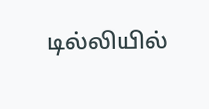டில்லியில்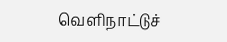வெளிநாட்டுச்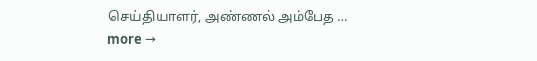செய்தியாளர், அண்ணல் அம்பேத … more →